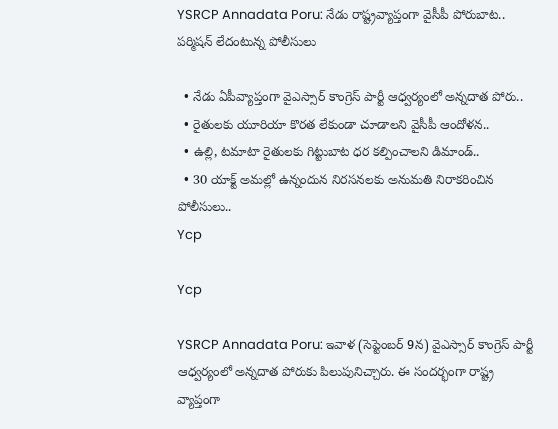YSRCP Annadata Poru: నేడు రాష్ట్రవ్యాప్తంగా వైసీపీ పోరుబాట.. పర్మిషన్ లేదంటున్న పోలీసులు

  • నేడు ఏపీవ్యాప్తంగా వైఎస్సార్ కాంగ్రెస్ పార్టీ ఆధ్వర్యంలో అన్నదాత పోరు..
  • రైతులకు యూరియా కొరత లేకుండా చూడాలని వైసీపీ ఆందోళన..
  • ఉల్లి, టమాటా రైతులకు గిట్టుబాట ధర కల్పించాలని డిమాండ్..
  • 30 యాక్ట్ అమల్లో ఉన్నందున నిరసనలకు అనుమతి నిరాకరించిన పోలీసులు..
Ycp

Ycp

YSRCP Annadata Poru: ఇవాళ (సెప్టెంబర్ 9న) వైఎస్సార్ కాంగ్రెస్ పార్టీ ఆధ్వర్యంలో అన్నదాత పోరుకు పిలుపునిచ్చారు. ఈ సందర్భంగా రాష్ట్ర వ్యాప్తంగా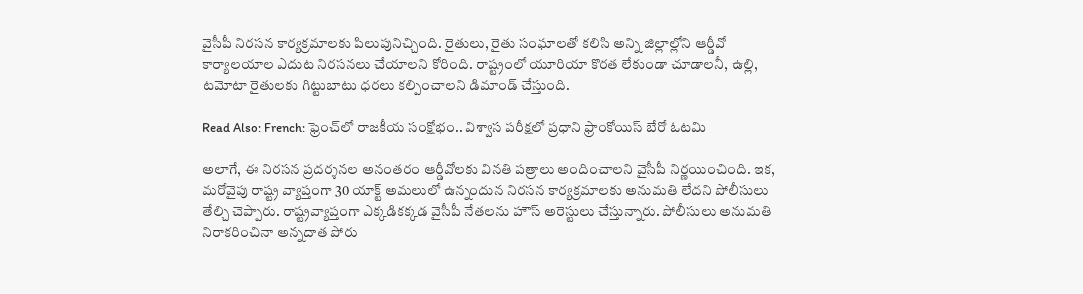వైసీపీ నిరసన కార్యక్రమాలకు పిలుపునిచ్చింది. రైతులు, రైతు సంఘాలతో కలిసి అన్ని జిల్లాల్లోని ఆర్డీవో కార్యాలయాల ఎదుట నిరసనలు చేయాలని కోరింది. రాష్ట్రంలో యూరియా కొరత లేకుండా చూడాలనీ, ఉల్లి, టమోటా రైతులకు గిట్టుబాటు ధరలు కల్పించాలని డిమాండ్ చేస్తుంది.

Read Also: French: ఫ్రెంచ్‌లో రాజకీయ సంక్షోభం.. విశ్వాస పరీక్షలో ప్రధాని ఫ్రాంకోయిస్ బేరో ఓటమి

అలాగే, ఈ నిరసన ప్రదర్శనల అనంతరం ఆర్డీవోలకు వినతి పత్రాలు అందించాలని వైసీపీ నిర్ణయించింది. ఇక, మరోవైపు రాష్ట్ర వ్యాప్తంగా 30 యాక్ట్ అమలులో ఉన్నందున నిరసన కార్యక్రమాలకు అనుమతి లేదని పోలీసులు తేల్చి చెప్పారు. రాష్ట్రవ్యాప్తంగా ఎక్కడికక్కడ వైసీపీ నేతలను హౌస్ అరెస్టులు చేస్తున్నారు. పోలీసులు అనుమతి నిరాకరించినా అన్నదాత పోరు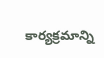కార్యక్రమాన్ని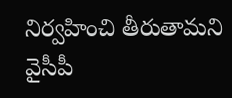నిర్వహించి తీరుతామని వైసీపీ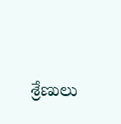శ్రేణులు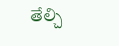తేల్చి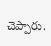చెప్పారు.